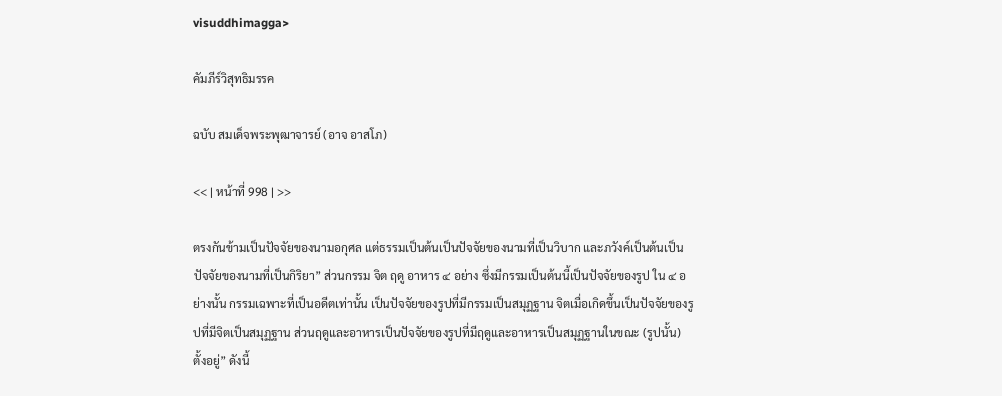visuddhimagga>

คัมภีร์วิสุทธิมรรค

ฉบับ สมเด็จพระพุฒาจารย์ (อาจ อาสโภ)

<< | หน้าที่ 998 | >>

ตรงกันข้ามเป็นปัจจัยของนามอกุศล แต่ธรรมเป็นต้นเป็นปัจจัยของนามที่เป็นวิบาก และภวังค์เป็นต้นเป็นปัจจัยของนามที่เป็นกิริยา” ส่วนกรรม จิต ฤดู อาหาร ๔ อย่าง ซึ่งมีกรรมเป็นต้นนี้เป็นปัจจัยของรูป ใน ๔ อย่างนั้น กรรมเฉพาะที่เป็นอดีตเท่านั้น เป็นปัจจัยของรูปที่มีกรรมเป็นสมุฏฐาน จิตเมื่อเกิดขึ้นเป็นปัจจัยของรูปที่มีจิตเป็นสมุฏฐาน ส่วนฤดูและอาหารเป็นปัจจัยของรูปที่มีฤดูและอาหารเป็นสมุฏฐานในขณะ (รูปนั้น) ตั้งอยู่” ดังนี้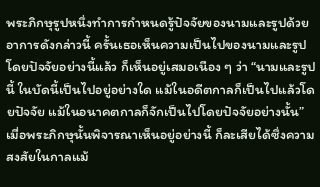พระภิกษุรูปหนึ่งทำการกำหนดรู้ปัจจัยของนามและรูปด้วยอาการดังกล่าวนี้ ครั้นเธอเห็นความเป็นไปของนามและรูปโดยปัจจัยอย่างนี้แล้ว ก็เห็นอยู่เสมอเนือง ๆ ว่า “นามและรูปนี้ ในบัดนี้เป็นไปอยู่อย่างใด แม้ในอดีตกาลก็เป็นไปแล้วโดยปัจจัย แม้ในอนาคตกาลก็จักเป็นไปโดยปัจจัยอย่างนั้น” เมื่อพระภิกษุนั้นพิจารณาเห็นอยู่อย่างนี้ ก็ละเสียได้ซึ่งความสงสัยในกาลแม้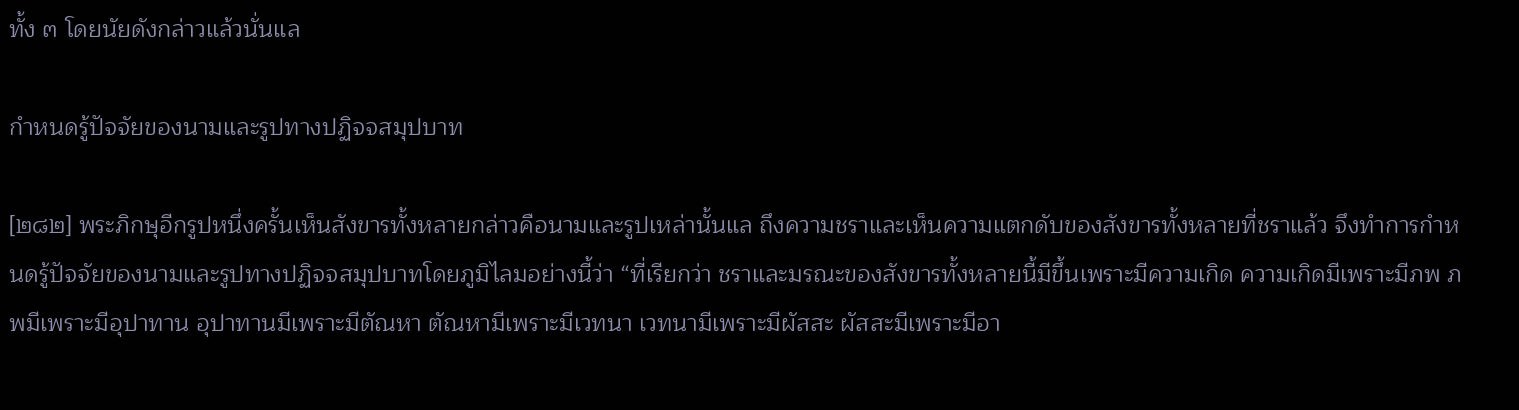ทั้ง ๓ โดยนัยดังกล่าวแล้วนั่นแล

กำหนดรู้ปัจจัยของนามและรูปทางปฏิจจสมุปบาท

[๒๘๒] พระภิกษุอีกรูปหนึ่งครั้นเห็นสังขารทั้งหลายกล่าวคือนามและรูปเหล่านั้นแล ถึงความชราและเห็นความแตกดับของสังขารทั้งหลายที่ชราแล้ว จึงทำการกำหนดรู้ปัจจัยของนามและรูปทางปฏิจจสมุปบาทโดยภูมิไลมอย่างนี้ว่า “ที่เรียกว่า ชราและมรณะของสังขารทั้งหลายนี้มีขึ้นเพราะมีความเกิด ความเกิดมีเพราะมีภพ ภพมีเพราะมีอุปาทาน อุปาทานมีเพราะมีตัณหา ตัณหามีเพราะมีเวทนา เวทนามีเพราะมีผัสสะ ผัสสะมีเพราะมีอา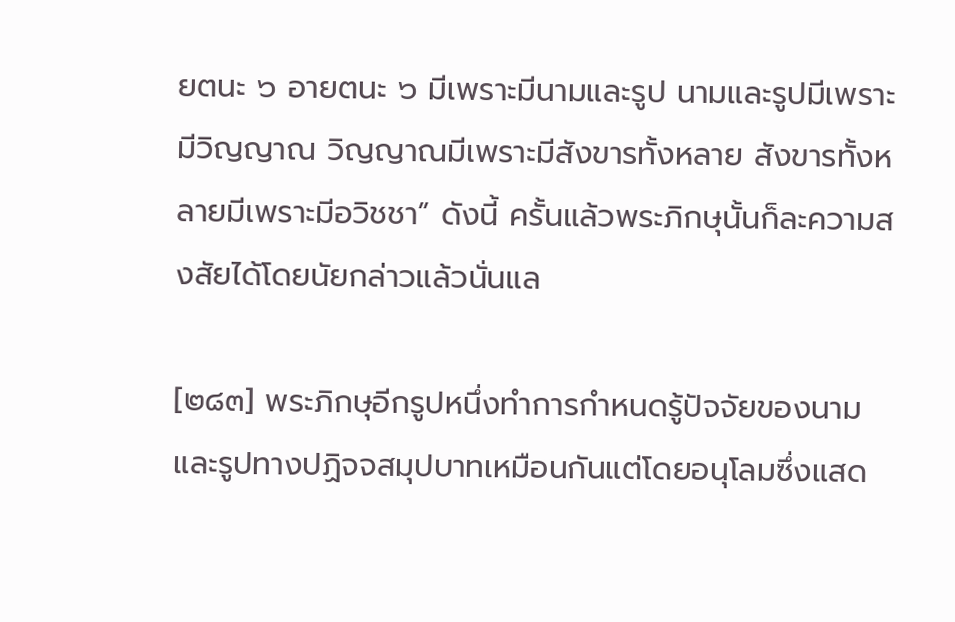ยตนะ ๖ อายตนะ ๖ มีเพราะมีนามและรูป นามและรูปมีเพราะมีวิญญาณ วิญญาณมีเพราะมีสังขารทั้งหลาย สังขารทั้งหลายมีเพราะมีอวิชชา” ดังนี้ ครั้นแล้วพระภิกษุนั้นก็ละความสงสัยได้โดยนัยกล่าวแล้วนั่นแล

[๒๘๓] พระภิกษุอีกรูปหนึ่งทำการกำหนดรู้ปัจจัยของนามและรูปทางปฏิจจสมุปบาทเหมือนกันแต่โดยอนุโลมซึ่งแสด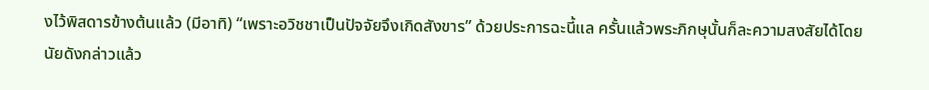งไว้พิสดารข้างต้นแล้ว (มีอาทิ) “เพราะอวิชชาเป็นปัจจัยจึงเกิดสังขาร” ด้วยประการฉะนี้แล ครั้นแล้วพระภิกษุนั้นก็ละความสงสัยได้โดยนัยดังกล่าวแล้ว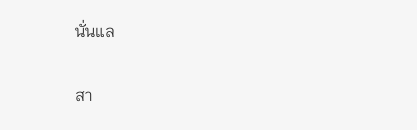นั่นแล

สา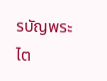รบัญพระไต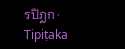รปิฎก · Tipiṭaka